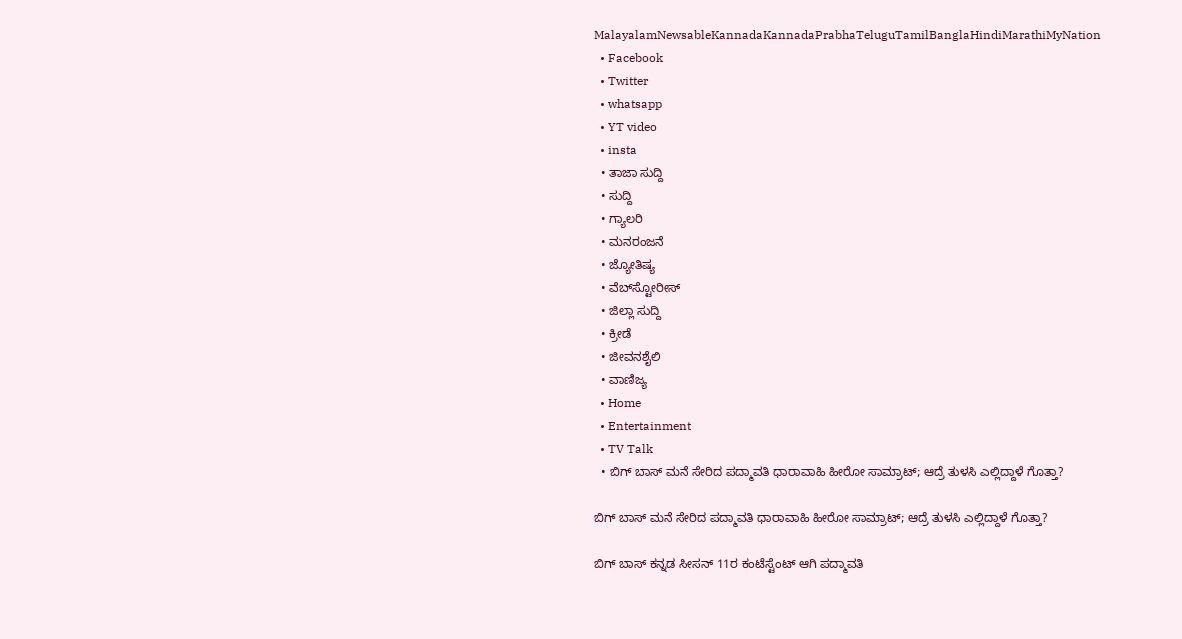MalayalamNewsableKannadaKannadaPrabhaTeluguTamilBanglaHindiMarathiMyNation
  • Facebook
  • Twitter
  • whatsapp
  • YT video
  • insta
  • ತಾಜಾ ಸುದ್ದಿ
  • ಸುದ್ದಿ
  • ಗ್ಯಾಲರಿ
  • ಮನರಂಜನೆ
  • ಜ್ಯೋತಿಷ್ಯ
  • ವೆಬ್‌ಸ್ಟೋರೀಸ್
  • ಜಿಲ್ಲಾ ಸುದ್ದಿ
  • ಕ್ರೀಡೆ
  • ಜೀವನಶೈಲಿ
  • ವಾಣಿಜ್ಯ
  • Home
  • Entertainment
  • TV Talk
  • ಬಿಗ್ ಬಾಸ್ ಮನೆ ಸೇರಿದ ಪದ್ಮಾವತಿ ಧಾರಾವಾಹಿ ಹೀರೋ ಸಾಮ್ರಾಟ್; ಆದ್ರೆ ತುಳಸಿ ಎಲ್ಲಿದ್ದಾಳೆ ಗೊತ್ತಾ?

ಬಿಗ್ ಬಾಸ್ ಮನೆ ಸೇರಿದ ಪದ್ಮಾವತಿ ಧಾರಾವಾಹಿ ಹೀರೋ ಸಾಮ್ರಾಟ್; ಆದ್ರೆ ತುಳಸಿ ಎಲ್ಲಿದ್ದಾಳೆ ಗೊತ್ತಾ?

ಬಿಗ್ ಬಾಸ್ ಕನ್ನಡ ಸೀಸನ್ 11ರ ಕಂಟೆಸ್ಟೆಂಟ್ ಆಗಿ ಪದ್ಮಾವತಿ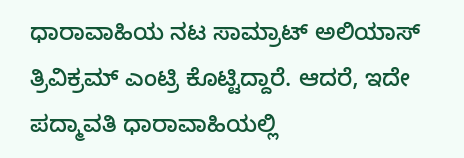ಧಾರಾವಾಹಿಯ ನಟ ಸಾಮ್ರಾಟ್ ಅಲಿಯಾಸ್ ತ್ರಿವಿಕ್ರಮ್ ಎಂಟ್ರಿ ಕೊಟ್ಟಿದ್ದಾರೆ. ಆದರೆ, ಇದೇ ಪದ್ಮಾವತಿ ಧಾರಾವಾಹಿಯಲ್ಲಿ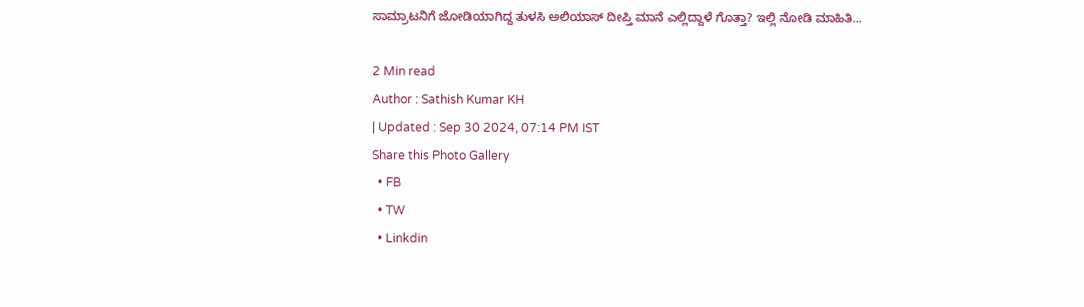ಸಾಮ್ರಾಟನಿಗೆ ಜೋಡಿಯಾಗಿದ್ದ ತುಳಸಿ ಅಲಿಯಾಸ್ ದೀಪ್ತಿ ಮಾನೆ ಎಲ್ಲಿದ್ದಾಳೆ ಗೊತ್ತಾ? ಇಲ್ಲಿ ನೋಡಿ ಮಾಹಿತಿ...

2 Min read
Author : Sathish Kumar KH
| Updated : Sep 30 2024, 07:14 PM IST
Share this Photo Gallery
  • FB
  • TW
  • Linkdin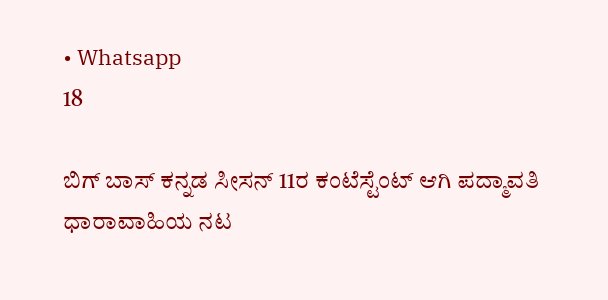• Whatsapp
18

ಬಿಗ್ ಬಾಸ್ ಕನ್ನಡ ಸೀಸನ್ 11ರ ಕಂಟೆಸ್ಟೆಂಟ್ ಆಗಿ ಪದ್ಮಾವತಿ ಧಾರಾವಾಹಿಯ ನಟ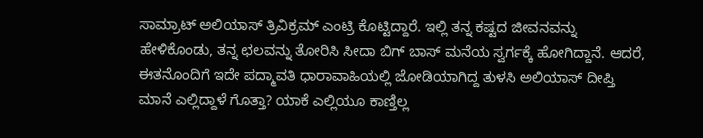ಸಾಮ್ರಾಟ್ ಅಲಿಯಾಸ್ ತ್ರಿವಿಕ್ರಮ್ ಎಂಟ್ರಿ ಕೊಟ್ಟಿದ್ದಾರೆ. ಇಲ್ಲಿ ತನ್ನ ಕಷ್ಟದ ಜೀವನವನ್ನು ಹೇಳಿಕೊಂಡು, ತನ್ನ ಛಲವನ್ನು ತೋರಿಸಿ ಸೀದಾ ಬಿಗ್ ಬಾಸ್ ಮನೆಯ ಸ್ವರ್ಗಕ್ಕೆ ಹೋಗಿದ್ದಾನೆ. ಆದರೆ, ಈತನೊಂದಿಗೆ ಇದೇ ಪದ್ಮಾವತಿ ಧಾರಾವಾಹಿಯಲ್ಲಿ ಜೋಡಿಯಾಗಿದ್ದ ತುಳಸಿ ಅಲಿಯಾಸ್ ದೀಪ್ತಿ ಮಾನೆ ಎಲ್ಲಿದ್ದಾಳೆ ಗೊತ್ತಾ? ಯಾಕೆ ಎಲ್ಲಿಯೂ ಕಾಣ್ತಿಲ್ಲ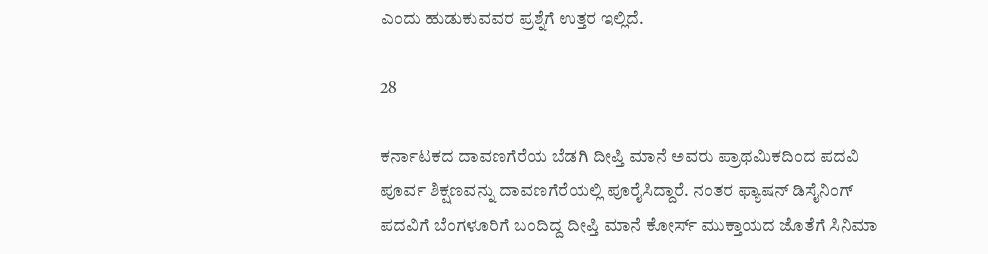ಎಂದು ಹುಡುಕುವವರ ಪ್ರಶ್ನೆಗೆ ಉತ್ತರ ಇಲ್ಲಿದೆ.

28

ಕರ್ನಾಟಕದ ದಾವಣಗೆರೆಯ ಬೆಡಗಿ ದೀಪ್ತಿ ಮಾನೆ ಅವರು ಪ್ರಾಥಮಿಕದಿಂದ ಪದವಿ ಪೂರ್ವ ಶಿಕ್ಷಣವನ್ನು ದಾವಣಗೆರೆಯಲ್ಲಿ ಪೂರೈಸಿದ್ದಾರೆ. ನಂತರ ಫ್ಯಾಷನ್ ಡಿಸೈನಿಂಗ್ ಪದವಿಗೆ ಬೆಂಗಳೂರಿಗೆ ಬಂದಿದ್ದ ದೀಪ್ತಿ ಮಾನೆ ಕೋರ್ಸ್ ಮುಕ್ತಾಯದ ಜೊತೆಗೆ ಸಿನಿಮಾ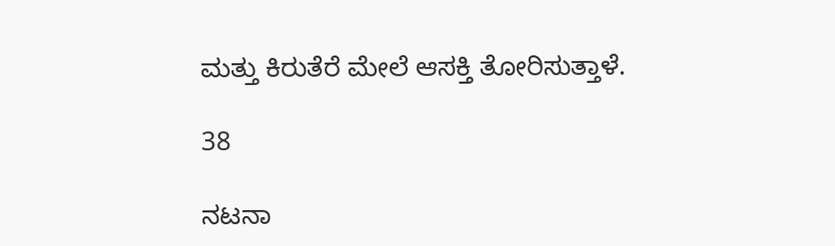ಮತ್ತು ಕಿರುತೆರೆ ಮೇಲೆ ಆಸಕ್ತಿ ತೋರಿಸುತ್ತಾಳೆ.

38

ನಟನಾ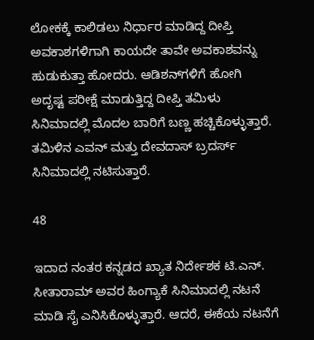ಲೋಕಕ್ಕೆ ಕಾಲಿಡಲು ನಿರ್ಧಾರ ಮಾಡಿದ್ದ ದೀಪ್ತಿ ಅವಕಾಶಗಳಿಗಾಗಿ ಕಾಯದೇ ತಾವೇ ಅವಕಾಶವನ್ನು ಹುಡುಕುತ್ತಾ ಹೋದರು. ಆಡಿಶನ್‌ಗಳಿಗೆ ಹೋಗಿ ಅದೃಷ್ಟ ಪರೀಕ್ಷೆ ಮಾಡುತ್ತಿದ್ದ ದೀಪ್ತಿ ತಮಿಳು ಸಿನಿಮಾದಲ್ಲಿ ಮೊದಲ ಬಾರಿಗೆ ಬಣ್ಣ ಹಚ್ಚಿಕೊಳ್ಳುತ್ತಾರೆ. ತಮಿಳಿನ ಎವನ್ ಮತ್ತು ದೇವದಾಸ್ ಬ್ರದರ್ಸ್ ಸಿನಿಮಾದಲ್ಲಿ ನಟಿಸುತ್ತಾರೆ.

48

ಇದಾದ ನಂತರ ಕನ್ನಡದ ಖ್ಯಾತ ನಿರ್ದೇಶಕ ಟಿ.ಎನ್. ಸೀತಾರಾಮ್ ಅವರ ಹಿಂಗ್ಯಾಕೆ ಸಿನಿಮಾದಲ್ಲಿ ನಟನೆ ಮಾಡಿ ಸೈ ಎನಿಸಿಕೊಳ್ಳುತ್ತಾರೆ. ಆದರೆ, ಈಕೆಯ ನಟನೆಗೆ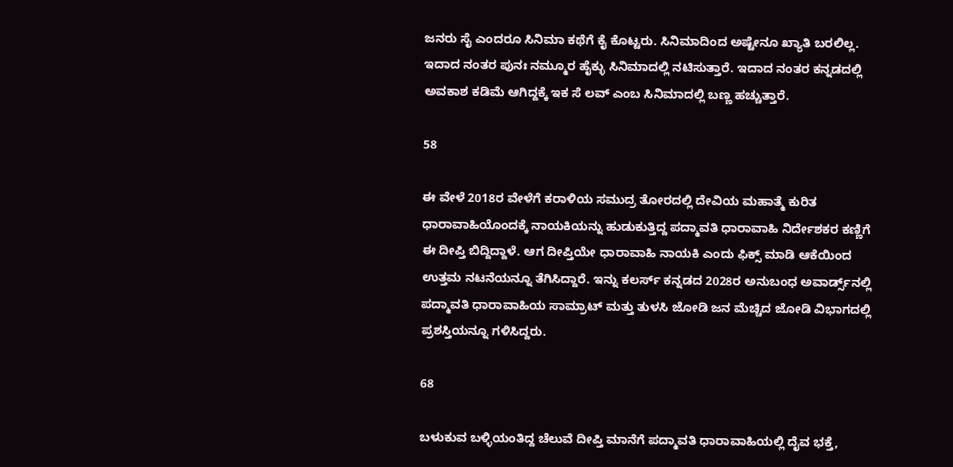ಜನರು ಸೈ ಎಂದರೂ ಸಿನಿಮಾ ಕಥೆಗೆ ಕೈ ಕೊಟ್ಟರು. ಸಿನಿಮಾದಿಂದ ಅಷ್ಟೇನೂ ಖ್ಯಾತಿ ಬರಲಿಲ್ಲ. ಇದಾದ ನಂತರ ಪುನಃ ನಮ್ಮೂರ ಹೈಕ್ಳು ಸಿನಿಮಾದಲ್ಲಿ ನಟಿಸುತ್ತಾರೆ. ಇದಾದ ನಂತರ ಕನ್ನಡದಲ್ಲಿ ಅವಕಾಶ ಕಡಿಮೆ ಆಗಿದ್ದಕ್ಕೆ ಇಕ ಸೆ ಲವ್ ಎಂಬ ಸಿನಿಮಾದಲ್ಲಿ ಬಣ್ಣ ಹಚ್ಚುತ್ತಾರೆ.

58

ಈ ವೇಳೆ 2018ರ ವೇಳೆಗೆ ಕರಾಳಿಯ ಸಮುದ್ರ ತೋರದಲ್ಲಿ ದೇವಿಯ ಮಹಾತ್ಮೆ ಕುರಿತ ಧಾರಾವಾಹಿಯೊಂದಕ್ಕೆ ನಾಯಕಿಯನ್ನು ಹುಡುಕುತ್ತಿದ್ದ ಪದ್ಮಾವತಿ ಧಾರಾವಾಹಿ ನಿರ್ದೇಶಕರ ಕಣ್ಣಿಗೆ ಈ ದೀಪ್ತಿ ಬಿದ್ದಿದ್ದಾಳೆ. ಆಗ ದೀಪ್ತಿಯೇ ಧಾರಾವಾಹಿ ನಾಯಕಿ ಎಂದು ಫಿಕ್ಸ್ ಮಾಡಿ ಆಕೆಯಿಂದ ಉತ್ತಮ ನಟನೆಯನ್ನೂ ತೆಗಿಸಿದ್ದಾರೆ. ಇನ್ನು ಕಲರ್ಸ್ ಕನ್ನಡದ 2028ರ ಅನುಬಂಧ ಅವಾರ್ಡ್ಸ್‌ನಲ್ಲಿ ಪದ್ಮಾವತಿ ಧಾರಾವಾಹಿಯ ಸಾಮ್ರಾಟ್ ಮತ್ತು ತುಳಸಿ ಜೋಡಿ ಜನ ಮೆಚ್ಚಿದ ಜೋಡಿ ವಿಭಾಗದಲ್ಲಿ ಪ್ರಶಸ್ತಿಯನ್ನೂ ಗಳಿಸಿದ್ದರು.

68

ಬಳುಕುವ ಬಳ್ಳಿಯಂತಿದ್ದ ಚೆಲುವೆ ದೀಪ್ತಿ ಮಾನೆಗೆ ಪದ್ಮಾವತಿ ಧಾರಾವಾಹಿಯಲ್ಲಿ ದೈವ ಭಕ್ತೆ,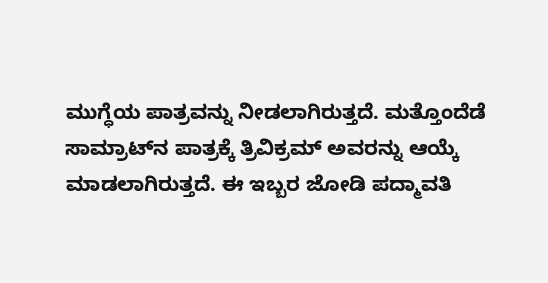ಮುಗ್ಧೆಯ ಪಾತ್ರವನ್ನು ನೀಡಲಾಗಿರುತ್ತದೆ. ಮತ್ತೊಂದೆಡೆ ಸಾಮ್ರಾಟ್‌ನ ಪಾತ್ರಕ್ಕೆ ತ್ರಿವಿಕ್ರಮ್ ಅವರನ್ನು ಆಯ್ಕೆ ಮಾಡಲಾಗಿರುತ್ತದೆ. ಈ ಇಬ್ಬರ ಜೋಡಿ ಪದ್ಮಾವತಿ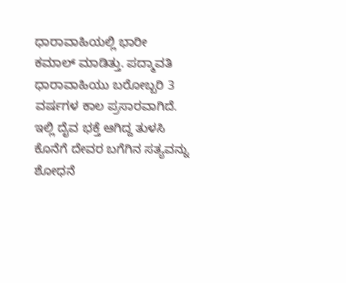ಧಾರಾವಾಹಿಯಲ್ಲಿ ಭಾರೀ ಕಮಾಲ್ ಮಾಡಿತ್ತು. ಪದ್ಮಾವತಿ ಧಾರಾವಾಹಿಯು ಬರೋಬ್ಬರಿ 3 ವರ್ಷಗಳ ಕಾಲ ಪ್ರಸಾರವಾಗಿದೆ. ಇಲ್ಲಿ ದೈವ ಭಕ್ತೆ ಆಗಿದ್ದ ತುಳಸಿ ಕೊನೆಗೆ ದೇವರ ಬಗೆಗಿನ ಸತ್ಯವನ್ನು ಶೋಧನೆ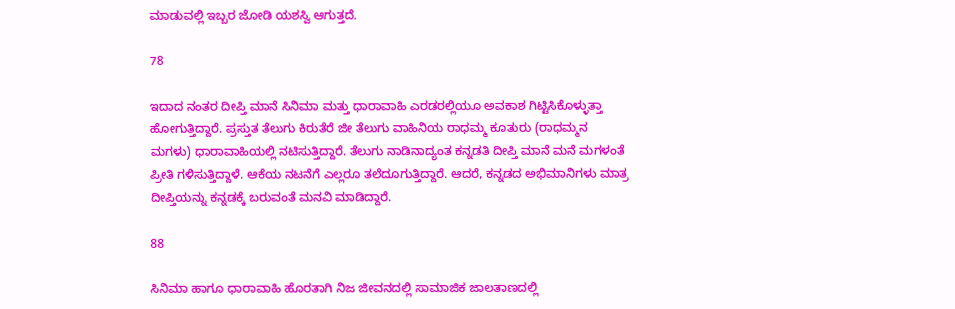ಮಾಡುವಲ್ಲಿ ಇಬ್ಬರ ಜೋಡಿ ಯಶಸ್ವಿ ಆಗುತ್ತದೆ.

78

ಇದಾದ ನಂತರ ದೀಪ್ತಿ ಮಾನೆ ಸಿನಿಮಾ ಮತ್ತು ಧಾರಾವಾಹಿ ಎರಡರಲ್ಲಿಯೂ ಅವಕಾಶ ಗಿಟ್ಟಿಸಿಕೊಳ್ಳುತ್ತಾ ಹೋಗುತ್ತಿದ್ದಾರೆ. ಪ್ರಸ್ತುತ ತೆಲುಗು ಕಿರುತೆರೆ ಜೀ ತೆಲುಗು ವಾಹಿನಿಯ ರಾಧಮ್ಮ ಕೂತುರು (ರಾಧಮ್ಮನ ಮಗಳು) ಧಾರಾವಾಹಿಯಲ್ಲಿ ನಟಿಸುತ್ತಿದ್ದಾರೆ. ತೆಲುಗು ನಾಡಿನಾದ್ಯಂತ ಕನ್ನಡತಿ ದೀಪ್ತಿ ಮಾನೆ ಮನೆ ಮಗಳಂತೆ ಪ್ರೀತಿ ಗಳಿಸುತ್ತಿದ್ದಾಳೆ. ಆಕೆಯ ನಟನೆಗೆ ಎಲ್ಲರೂ ತಲೆದೂಗುತ್ತಿದ್ದಾರೆ. ಆದರೆ, ಕನ್ನಡದ ಅಭಿಮಾನಿಗಳು ಮಾತ್ರ ದೀಪ್ತಿಯನ್ನು ಕನ್ನಡಕ್ಕೆ ಬರುವಂತೆ ಮನವಿ ಮಾಡಿದ್ದಾರೆ.

88

ಸಿನಿಮಾ ಹಾಗೂ ಧಾರಾವಾಹಿ ಹೊರತಾಗಿ ನಿಜ ಜೀವನದಲ್ಲಿ ಸಾಮಾಜಿಕ ಜಾಲತಾಣದಲ್ಲಿ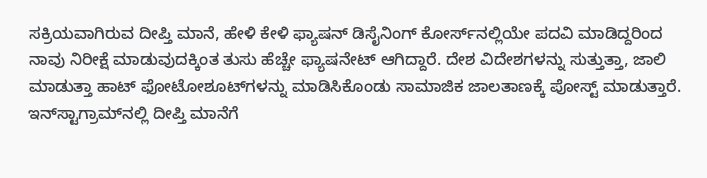ಸಕ್ರಿಯವಾಗಿರುವ ದೀಪ್ತಿ ಮಾನೆ, ಹೇಳಿ ಕೇಳಿ ಫ್ಯಾಷನ್ ಡಿಸೈನಿಂಗ್ ಕೋರ್ಸ್‌ನಲ್ಲಿಯೇ ಪದವಿ ಮಾಡಿದ್ದರಿಂದ ನಾವು ನಿರೀಕ್ಷೆ ಮಾಡುವುದಕ್ಕಿಂತ ತುಸು ಹೆಚ್ಚೇ ಫ್ಯಾಷನೇಟ್ ಆಗಿದ್ದಾರೆ. ದೇಶ ವಿದೇಶಗಳನ್ನು ಸುತ್ತುತ್ತಾ, ಜಾಲಿ ಮಾಡುತ್ತಾ ಹಾಟ್ ಫೋಟೋಶೂಟ್‌ಗಳನ್ನು ಮಾಡಿಸಿಕೊಂಡು ಸಾಮಾಜಿಕ ಜಾಲತಾಣಕ್ಕೆ ಪೋಸ್ಟ್ ಮಾಡುತ್ತಾರೆ. ಇನ್‌ಸ್ಟಾಗ್ರಾಮ್‌ನಲ್ಲಿ ದೀಪ್ತಿ ಮಾನೆಗೆ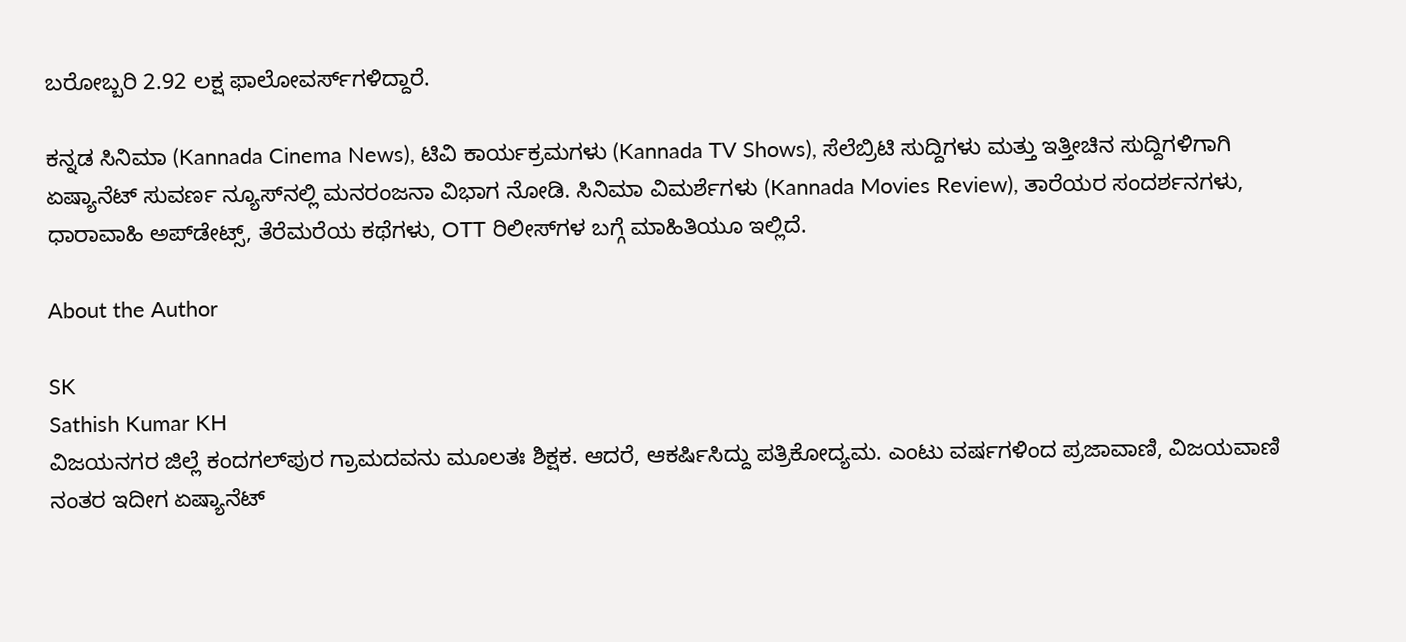ಬರೋಬ್ಬರಿ 2.92 ಲಕ್ಷ ಫಾಲೋವರ್ಸ್‌ಗಳಿದ್ದಾರೆ.

ಕನ್ನಡ ಸಿನಿಮಾ (Kannada Cinema News), ಟಿವಿ ಕಾರ್ಯಕ್ರಮಗಳು (Kannada TV Shows), ಸೆಲೆಬ್ರಿಟಿ ಸುದ್ದಿಗಳು ಮತ್ತು ಇತ್ತೀಚಿನ ಸುದ್ದಿಗಳಿಗಾಗಿ ಏಷ್ಯಾನೆಟ್ ಸುವರ್ಣ ನ್ಯೂಸ್‌ನಲ್ಲಿ ಮನರಂಜನಾ ವಿಭಾಗ ನೋಡಿ. ಸಿನಿಮಾ ವಿಮರ್ಶೆಗಳು (Kannada Movies Review), ತಾರೆಯರ ಸಂದರ್ಶನಗಳು, ಧಾರಾವಾಹಿ ಅಪ್‌ಡೇಟ್ಸ್‌, ತೆರೆಮರೆಯ ಕಥೆಗಳು, OTT ರಿಲೀಸ್‌ಗಳ ಬಗ್ಗೆ ಮಾಹಿತಿಯೂ ಇಲ್ಲಿದೆ.

About the Author

SK
Sathish Kumar KH
ವಿಜಯನಗರ ಜಿಲ್ಲೆ ಕಂದಗಲ್‌ಪುರ ಗ್ರಾಮದವನು ಮೂಲತಃ ಶಿಕ್ಷಕ. ಆದರೆ, ಆಕರ್ಷಿಸಿದ್ದು ಪತ್ರಿಕೋದ್ಯಮ. ಎಂಟು ವರ್ಷಗಳಿಂದ ಪ್ರಜಾವಾಣಿ, ವಿಜಯವಾಣಿ ನಂತರ ಇದೀಗ ಏಷ್ಯಾನೆಟ್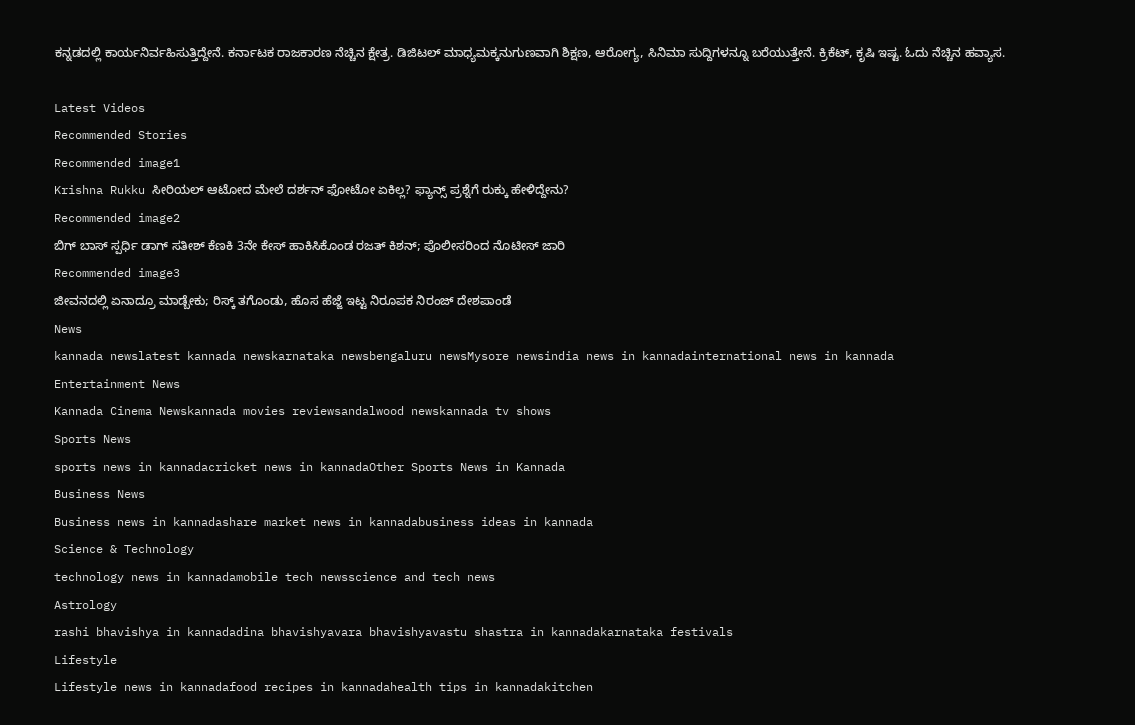ಕನ್ನಡದಲ್ಲಿ ಕಾರ್ಯನಿರ್ವಹಿಸುತ್ತಿದ್ದೇನೆ. ಕರ್ನಾಟಕ ರಾಜಕಾರಣ ನೆಚ್ಚಿನ ಕ್ಷೇತ್ರ. ಡಿಜಿಟಲ್ ಮಾಧ್ಯಮಕ್ಕನುಗುಣವಾಗಿ ಶಿಕ್ಷಣ, ಆರೋಗ್ಯ, ಸಿನಿಮಾ ಸುದ್ದಿಗಳನ್ನೂ ಬರೆಯುತ್ತೇನೆ. ಕ್ರಿಕೆಟ್, ಕೃಷಿ ಇಷ್ಟ. ಓದು ನೆಚ್ಚಿನ ಹವ್ಯಾಸ.

Latest Videos
Recommended Stories
Recommended image1
Krishna Rukku ಸೀರಿಯಲ್ ಆಟೋದ ಮೇಲೆ ದರ್ಶನ್ ಫೋಟೋ ಏಕಿಲ್ಲ? ಫ್ಯಾನ್ಸ್ ಪ್ರಶ್ನೆಗೆ ರುಕ್ಕು ಹೇಳಿದ್ದೇನು?
Recommended image2
ಬಿಗ್ ಬಾಸ್ ಸ್ಪರ್ಧಿ ಡಾಗ್ ಸತೀಶ್ ಕೆಣಕಿ 3ನೇ ಕೇಸ್ ಹಾಕಿಸಿಕೊಂಡ ರಜತ್ ಕಿಶನ್; ಪೊಲೀಸರಿಂದ ನೊಟೀಸ್ ಜಾರಿ
Recommended image3
ಜೀವನದಲ್ಲಿ ಏನಾದ್ರೂ ಮಾಡ್ಬೇಕು; ರಿಸ್ಕ್‌ ತಗೊಂಡು, ಹೊಸ ಹೆಜ್ಜೆ ಇಟ್ಟ ನಿರೂಪಕ ನಿರಂಜ್‌ ದೇಶಪಾಂಡೆ
News
kannada newslatest kannada newskarnataka newsbengaluru newsMysore newsindia news in kannadainternational news in kannada
Entertainment News
Kannada Cinema Newskannada movies reviewsandalwood newskannada tv shows
Sports News
sports news in kannadacricket news in kannadaOther Sports News in Kannada
Business News
Business news in kannadashare market news in kannadabusiness ideas in kannada
Science & Technology
technology news in kannadamobile tech newsscience and tech news
Astrology
rashi bhavishya in kannadadina bhavishyavara bhavishyavastu shastra in kannadakarnataka festivals
Lifestyle
Lifestyle news in kannadafood recipes in kannadahealth tips in kannadakitchen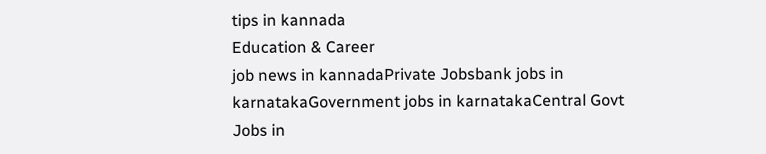tips in kannada
Education & Career
job news in kannadaPrivate Jobsbank jobs in karnatakaGovernment jobs in karnatakaCentral Govt Jobs in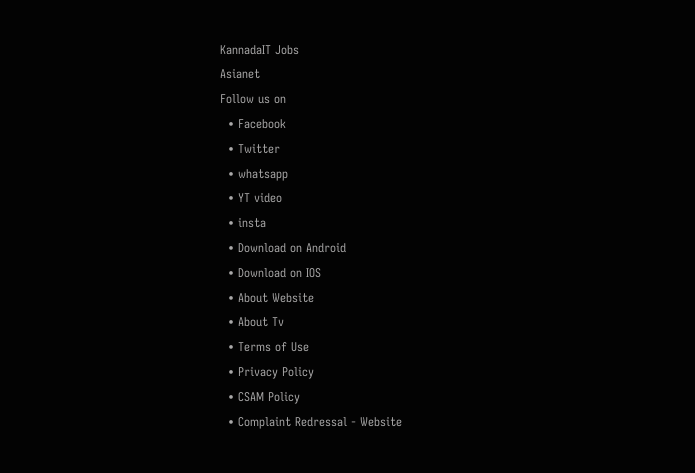KannadaIT Jobs
Asianet
Follow us on
  • Facebook
  • Twitter
  • whatsapp
  • YT video
  • insta
  • Download on Android
  • Download on IOS
  • About Website
  • About Tv
  • Terms of Use
  • Privacy Policy
  • CSAM Policy
  • Complaint Redressal - Website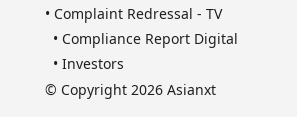• Complaint Redressal - TV
  • Compliance Report Digital
  • Investors
© Copyright 2026 Asianxt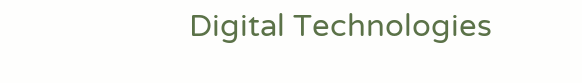Digital Technologies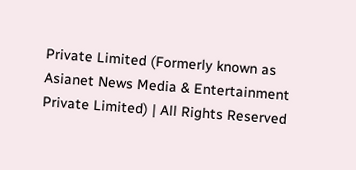Private Limited (Formerly known as Asianet News Media & Entertainment Private Limited) | All Rights Reserved